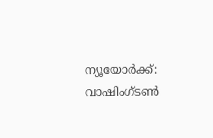ന്യൂയോർക്ക്: വാഷിംഗ്ടൺ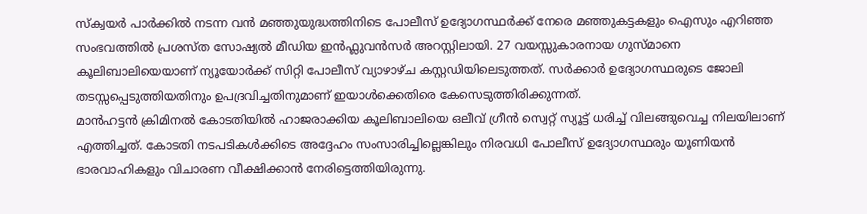സ്ക്വയർ പാർക്കിൽ നടന്ന വൻ മഞ്ഞുയുദ്ധത്തിനിടെ പോലീസ് ഉദ്യോഗസ്ഥർക്ക് നേരെ മഞ്ഞുകട്ടകളും ഐസും എറിഞ്ഞ സംഭവത്തിൽ പ്രശസ്ത സോഷ്യൽ മീഡിയ ഇൻഫ്ലുവൻസർ അറസ്റ്റിലായി. 27 വയസ്സുകാരനായ ഗുസ്മാനെ കൂലിബാലിയെയാണ് ന്യൂയോർക്ക് സിറ്റി പോലീസ് വ്യാഴാഴ്ച കസ്റ്റഡിയിലെടുത്തത്. സർക്കാർ ഉദ്യോഗസ്ഥരുടെ ജോലി തടസ്സപ്പെടുത്തിയതിനും ഉപദ്രവിച്ചതിനുമാണ് ഇയാൾക്കെതിരെ കേസെടുത്തിരിക്കുന്നത്.
മാൻഹട്ടൻ ക്രിമിനൽ കോടതിയിൽ ഹാജരാക്കിയ കൂലിബാലിയെ ഒലീവ് ഗ്രീൻ സ്വെറ്റ് സ്യൂട്ട് ധരിച്ച് വിലങ്ങുവെച്ച നിലയിലാണ് എത്തിച്ചത്. കോടതി നടപടികൾക്കിടെ അദ്ദേഹം സംസാരിച്ചില്ലെങ്കിലും നിരവധി പോലീസ് ഉദ്യോഗസ്ഥരും യൂണിയൻ ഭാരവാഹികളും വിചാരണ വീക്ഷിക്കാൻ നേരിട്ടെത്തിയിരുന്നു.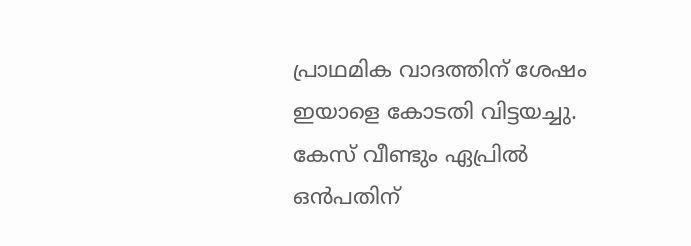പ്രാഥമിക വാദത്തിന് ശേഷം ഇയാളെ കോടതി വിട്ടയച്ചു. കേസ് വീണ്ടും ഏപ്രിൽ ഒൻപതിന്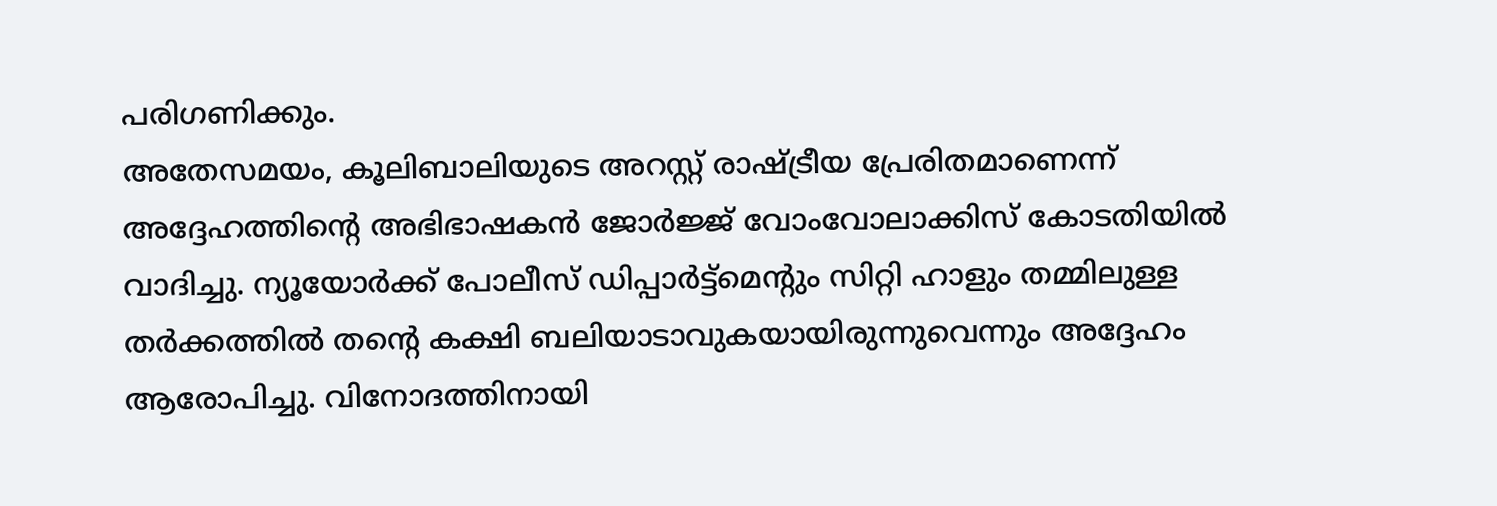പരിഗണിക്കും.
അതേസമയം, കൂലിബാലിയുടെ അറസ്റ്റ് രാഷ്ട്രീയ പ്രേരിതമാണെന്ന് അദ്ദേഹത്തിന്റെ അഭിഭാഷകൻ ജോർജ്ജ് വോംവോലാക്കിസ് കോടതിയിൽ വാദിച്ചു. ന്യൂയോർക്ക് പോലീസ് ഡിപ്പാർട്ട്മെന്റും സിറ്റി ഹാളും തമ്മിലുള്ള തർക്കത്തിൽ തന്റെ കക്ഷി ബലിയാടാവുകയായിരുന്നുവെന്നും അദ്ദേഹം ആരോപിച്ചു. വിനോദത്തിനായി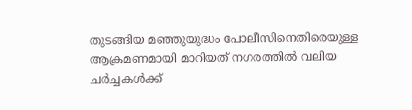തുടങ്ങിയ മഞ്ഞുയുദ്ധം പോലീസിനെതിരെയുള്ള ആക്രമണമായി മാറിയത് നഗരത്തിൽ വലിയ ചർച്ചകൾക്ക്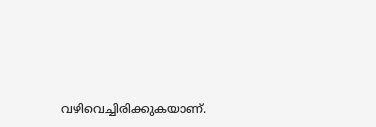വഴിവെച്ചിരിക്കുകയാണ്.